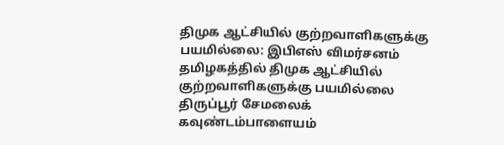திமுக ஆட்சியில் குற்றவாளிகளுக்கு பயமில்லை: இபிஎஸ் விமர்சனம்
தமிழகத்தில் திமுக ஆட்சியில் குற்றவாளிகளுக்கு பயமில்லை திருப்பூர் சேமலைக் கவுண்டம்பாளையம்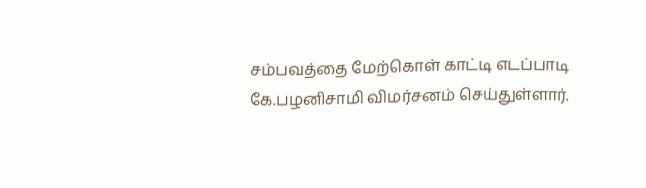சம்பவத்தை மேற்கொள் காட்டி எடப்பாடி கே.பழனிசாமி விமர்சனம் செய்துள்ளார்.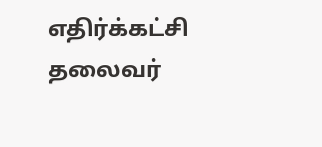எதிர்க்கட்சி தலைவர்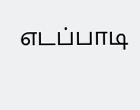எடப்பாடி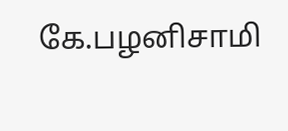கே.பழனிசாமி